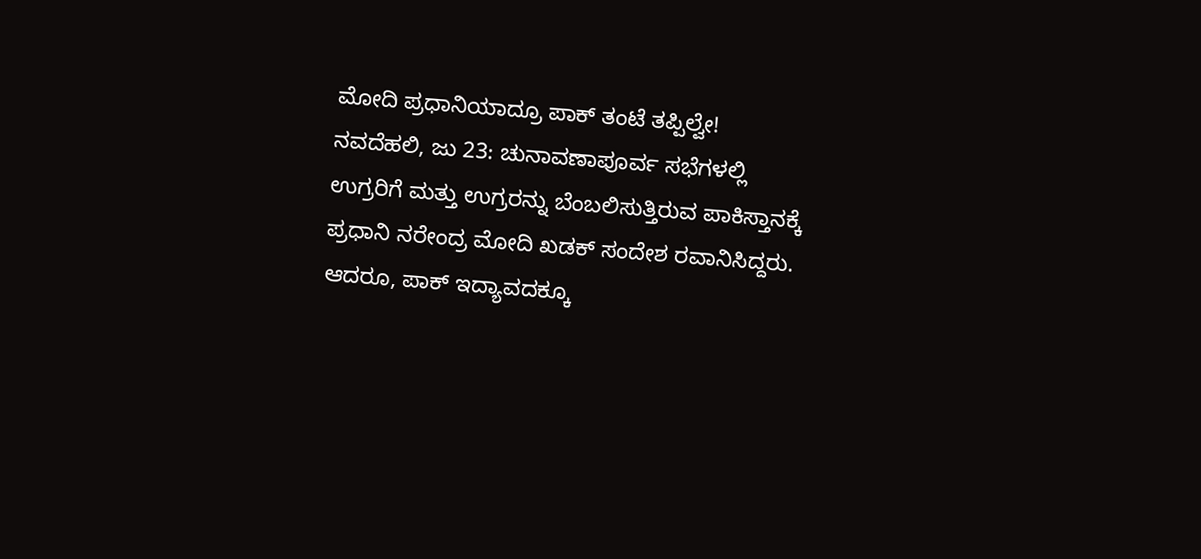ಮೋದಿ ಪ್ರಧಾನಿಯಾದ್ರೂ ಪಾಕ್ ತಂಟೆ ತಪ್ಪಿಲ್ವೇ!
ನವದೆಹಲಿ, ಜು 23: ಚುನಾವಣಾಪೂರ್ವ ಸಭೆಗಳಲ್ಲಿ ಉಗ್ರರಿಗೆ ಮತ್ತು ಉಗ್ರರನ್ನು ಬೆಂಬಲಿಸುತ್ತಿರುವ ಪಾಕಿಸ್ತಾನಕ್ಕೆ ಪ್ರಧಾನಿ ನರೇಂದ್ರ ಮೋದಿ ಖಡಕ್ ಸಂದೇಶ ರವಾನಿಸಿದ್ದರು. ಆದರೂ, ಪಾಕ್ ಇದ್ಯಾವದಕ್ಕೂ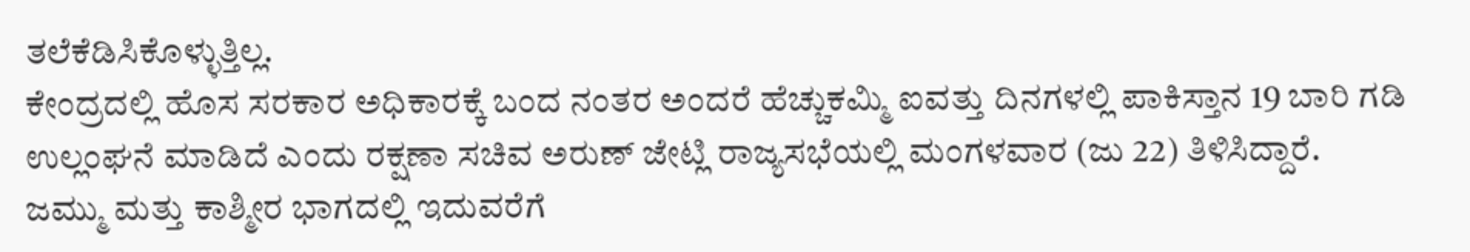ತಲೆಕೆಡಿಸಿಕೊಳ್ಳುತ್ತಿಲ್ಲ.
ಕೇಂದ್ರದಲ್ಲಿ ಹೊಸ ಸರಕಾರ ಅಧಿಕಾರಕ್ಕೆ ಬಂದ ನಂತರ ಅಂದರೆ ಹೆಚ್ಚುಕಮ್ಮಿ ಐವತ್ತು ದಿನಗಳಲ್ಲಿ ಪಾಕಿಸ್ತಾನ 19 ಬಾರಿ ಗಡಿ ಉಲ್ಲಂಘನೆ ಮಾಡಿದೆ ಎಂದು ರಕ್ಷಣಾ ಸಚಿವ ಅರುಣ್ ಜೇಟ್ಲಿ ರಾಜ್ಯಸಭೆಯಲ್ಲಿ ಮಂಗಳವಾರ (ಜು 22) ತಿಳಿಸಿದ್ದಾರೆ.
ಜಮ್ಮು ಮತ್ತು ಕಾಶ್ಮೀರ ಭಾಗದಲ್ಲಿ ಇದುವರೆಗೆ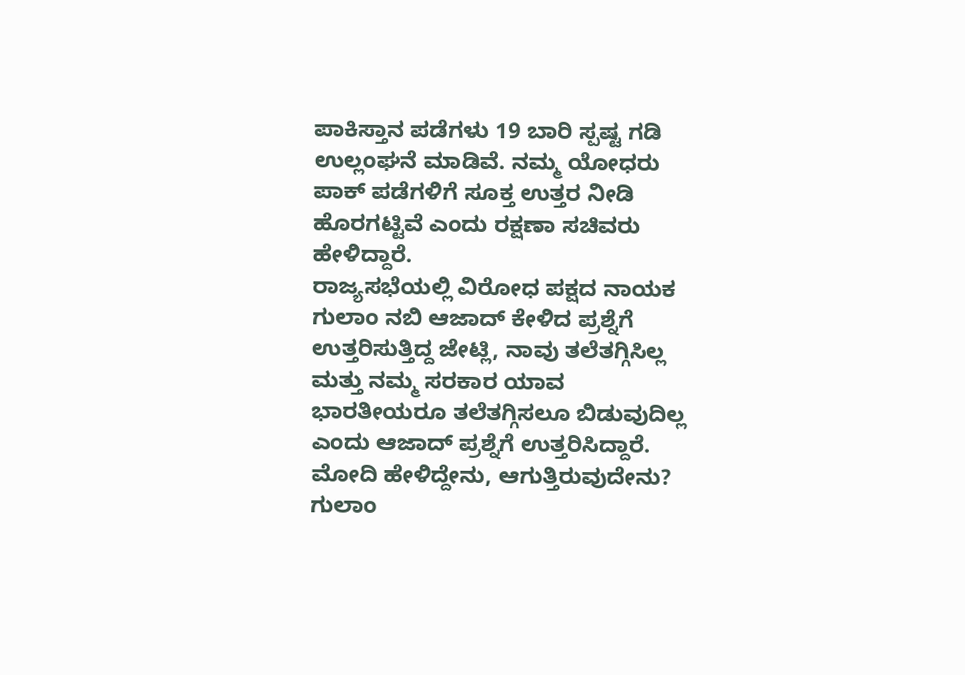ಪಾಕಿಸ್ತಾನ ಪಡೆಗಳು 19 ಬಾರಿ ಸ್ಪಷ್ಟ ಗಡಿ ಉಲ್ಲಂಘನೆ ಮಾಡಿವೆ. ನಮ್ಮ ಯೋಧರು ಪಾಕ್ ಪಡೆಗಳಿಗೆ ಸೂಕ್ತ ಉತ್ತರ ನೀಡಿ ಹೊರಗಟ್ಟಿವೆ ಎಂದು ರಕ್ಷಣಾ ಸಚಿವರು ಹೇಳಿದ್ದಾರೆ.
ರಾಜ್ಯಸಭೆಯಲ್ಲಿ ವಿರೋಧ ಪಕ್ಷದ ನಾಯಕ ಗುಲಾಂ ನಬಿ ಆಜಾದ್ ಕೇಳಿದ ಪ್ರಶ್ನೆಗೆ ಉತ್ತರಿಸುತ್ತಿದ್ದ ಜೇಟ್ಲಿ, ನಾವು ತಲೆತಗ್ಗಿಸಿಲ್ಲ ಮತ್ತು ನಮ್ಮ ಸರಕಾರ ಯಾವ ಭಾರತೀಯರೂ ತಲೆತಗ್ಗಿಸಲೂ ಬಿಡುವುದಿಲ್ಲ ಎಂದು ಆಜಾದ್ ಪ್ರಶ್ನೆಗೆ ಉತ್ತರಿಸಿದ್ದಾರೆ.
ಮೋದಿ ಹೇಳಿದ್ದೇನು, ಆಗುತ್ತಿರುವುದೇನು? ಗುಲಾಂ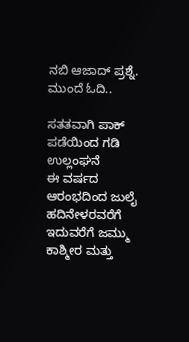ನಬಿ ಆಜಾದ್ ಪ್ರಶ್ನೆ. ಮುಂದೆ ಓದಿ..

ಸತತವಾಗಿ ಪಾಕ್ ಪಡೆಯಿಂದ ಗಡಿ ಉಲ್ಲಂಘನೆ
ಈ ವರ್ಷದ ಆರಂಭದಿಂದ ಜುಲೈ ಹದಿನೇಳರವರೆಗೆ ಇದುವರೆಗೆ ಜಮ್ಮು ಕಾಶ್ಮೀರ ಮತ್ತು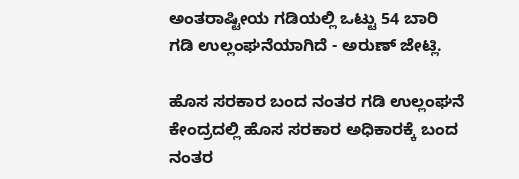ಅಂತರಾಷ್ಟೀಯ ಗಡಿಯಲ್ಲಿ ಒಟ್ಟು 54 ಬಾರಿ ಗಡಿ ಉಲ್ಲಂಘನೆಯಾಗಿದೆ - ಅರುಣ್ ಜೇಟ್ಲಿ.

ಹೊಸ ಸರಕಾರ ಬಂದ ನಂತರ ಗಡಿ ಉಲ್ಲಂಘನೆ
ಕೇಂದ್ರದಲ್ಲಿ ಹೊಸ ಸರಕಾರ ಅಧಿಕಾರಕ್ಕೆ ಬಂದ ನಂತರ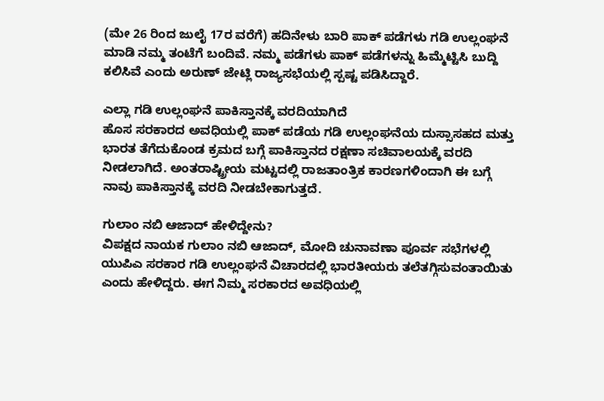(ಮೇ 26 ರಿಂದ ಜುಲೈ 17ರ ವರೆಗೆ) ಹದಿನೇಳು ಬಾರಿ ಪಾಕ್ ಪಡೆಗಳು ಗಡಿ ಉಲ್ಲಂಘನೆ ಮಾಡಿ ನಮ್ಮ ತಂಟೆಗೆ ಬಂದಿವೆ. ನಮ್ಮ ಪಡೆಗಳು ಪಾಕ್ ಪಡೆಗಳನ್ನು ಹಿಮ್ಮೆಟ್ಟಿಸಿ ಬುದ್ದಿ ಕಲಿಸಿವೆ ಎಂದು ಅರುಣ್ ಜೇಟ್ಲಿ ರಾಜ್ಯಸಭೆಯಲ್ಲಿ ಸ್ಪಷ್ಟ ಪಡಿಸಿದ್ದಾರೆ.

ಎಲ್ಲಾ ಗಡಿ ಉಲ್ಲಂಘನೆ ಪಾಕಿಸ್ತಾನಕ್ಕೆ ವರದಿಯಾಗಿದೆ
ಹೊಸ ಸರಕಾರದ ಅವಧಿಯಲ್ಲಿ ಪಾಕ್ ಪಡೆಯ ಗಡಿ ಉಲ್ಲಂಘನೆಯ ದುಸ್ಸಾಸಹದ ಮತ್ತು ಭಾರತ ತೆಗೆದುಕೊಂಡ ಕ್ರಮದ ಬಗ್ಗೆ ಪಾಕಿಸ್ತಾನದ ರಕ್ಷಣಾ ಸಚಿವಾಲಯಕ್ಕೆ ವರದಿ ನೀಡಲಾಗಿದೆ. ಅಂತರಾಷ್ಟ್ರೀಯ ಮಟ್ಟದಲ್ಲಿ ರಾಜತಾಂತ್ರಿಕ ಕಾರಣಗಳಿಂದಾಗಿ ಈ ಬಗ್ಗೆ ನಾವು ಪಾಕಿಸ್ತಾನಕ್ಕೆ ವರದಿ ನೀಡಬೇಕಾಗುತ್ತದೆ.

ಗುಲಾಂ ನಬಿ ಆಜಾದ್ ಹೇಳಿದ್ದೇನು?
ವಿಪಕ್ಷದ ನಾಯಕ ಗುಲಾಂ ನಬಿ ಆಜಾದ್, ಮೋದಿ ಚುನಾವಣಾ ಪೂರ್ವ ಸಭೆಗಳಲ್ಲಿ ಯುಪಿಎ ಸರಕಾರ ಗಡಿ ಉಲ್ಲಂಘನೆ ವಿಚಾರದಲ್ಲಿ ಭಾರತೀಯರು ತಲೆತಗ್ಗಿಸುವಂತಾಯಿತು ಎಂದು ಹೇಳಿದ್ದರು. ಈಗ ನಿಮ್ಮ ಸರಕಾರದ ಅವಧಿಯಲ್ಲಿ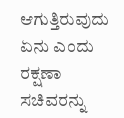ಆಗುತ್ತಿರುವುದು ಏನು ಎಂದು ರಕ್ಷಣಾ ಸಚಿವರನ್ನು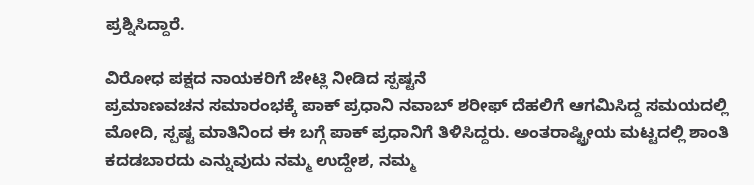ಪ್ರಶ್ನಿಸಿದ್ದಾರೆ.

ವಿರೋಧ ಪಕ್ಷದ ನಾಯಕರಿಗೆ ಜೇಟ್ಲಿ ನೀಡಿದ ಸ್ಪಷ್ಟನೆ
ಪ್ರಮಾಣವಚನ ಸಮಾರಂಭಕ್ಕೆ ಪಾಕ್ ಪ್ರಧಾನಿ ನವಾಬ್ ಶರೀಫ್ ದೆಹಲಿಗೆ ಆಗಮಿಸಿದ್ದ ಸಮಯದಲ್ಲಿ ಮೋದಿ, ಸ್ಪಷ್ಟ ಮಾತಿನಿಂದ ಈ ಬಗ್ಗೆ ಪಾಕ್ ಪ್ರಧಾನಿಗೆ ತಿಳಿಸಿದ್ದರು. ಅಂತರಾಷ್ಟ್ರೀಯ ಮಟ್ಟದಲ್ಲಿ ಶಾಂತಿ ಕದಡಬಾರದು ಎನ್ನುವುದು ನಮ್ಮ ಉದ್ದೇಶ, ನಮ್ಮ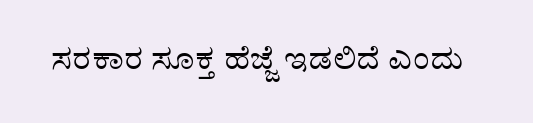ಸರಕಾರ ಸೂಕ್ತ ಹೆಜ್ಜೆ ಇಡಲಿದೆ ಎಂದು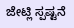ಜೇಟ್ಲಿ ಸ್ಪಷ್ಟನೆ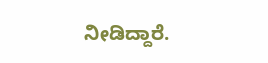ನೀಡಿದ್ದಾರೆ.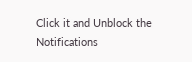Click it and Unblock the Notifications